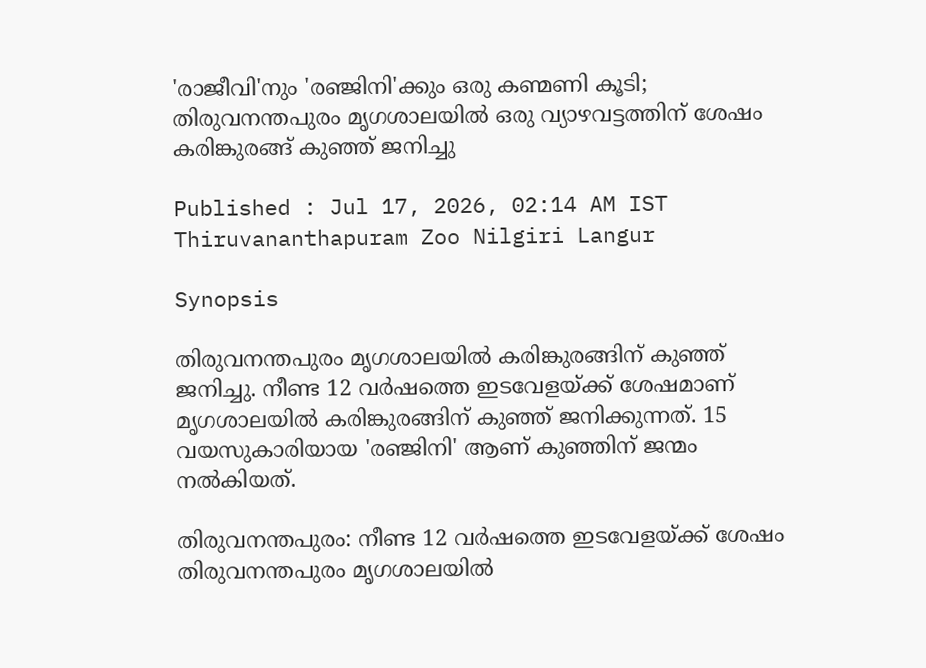'രാജീവി'നും 'രഞ്ജിനി'ക്കും ഒരു കണ്മണി കൂടി; തിരുവനന്തപുരം മൃഗശാലയിൽ ഒരു വ്യാഴവട്ടത്തിന് ശേഷം കരിങ്കുരങ്ങ് കുഞ്ഞ് ജനിച്ചു

Published : Jul 17, 2026, 02:14 AM IST
Thiruvananthapuram Zoo Nilgiri Langur

Synopsis

തിരുവനന്തപുരം മൃഗശാലയിൽ കരിങ്കുരങ്ങിന് കുഞ്ഞ് ജനിച്ചു. നീണ്ട 12 വർഷത്തെ ഇടവേളയ്ക്ക് ശേഷമാണ് മൃഗശാലയിൽ കരിങ്കുരങ്ങിന് കുഞ്ഞ് ജനിക്കുന്നത്. 15 വയസുകാരിയായ 'രഞ്ജിനി' ആണ് കുഞ്ഞിന് ജന്മം നൽകിയത്.

തിരുവനന്തപുരം: നീണ്ട 12 വർഷത്തെ ഇടവേളയ്ക്ക് ശേഷം തിരുവനന്തപുരം മൃഗശാലയിൽ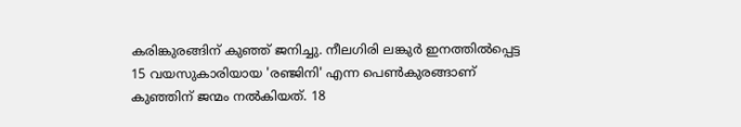കരിങ്കുരങ്ങിന് കുഞ്ഞ് ജനിച്ചു. നീലഗിരി ലങ്കുർ ഇനത്തിൽപ്പെട്ട 15 വയസുകാരിയായ 'രഞ്ജിനി' എന്ന പെൺകുരങ്ങാണ് കുഞ്ഞിന് ജന്മം നൽകിയത്. 18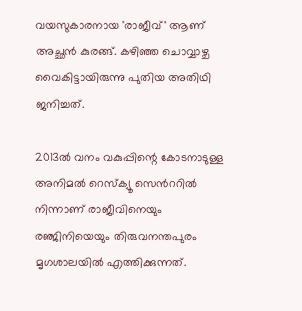വയസുകാരനായ 'രാജീവ്' ആണ് അച്ഛൻ കുരങ്ങ്. കഴിഞ്ഞ ചൊവ്വാഴ്ച വൈകിട്ടായിരുന്നു പുതിയ അതിഥി ജനിച്ചത്.

2013ൽ വനം വകുപ്പിന്റെ കോടനാടുള്ള അനിമൽ റെസ്ക്യൂ സെന്‍ററിൽ നിന്നാണ് രാജീവിനെയും രഞ്ജിനിയെയും തിരുവനന്തപുരം മൃഗശാലയിൽ എത്തിക്കുന്നത്.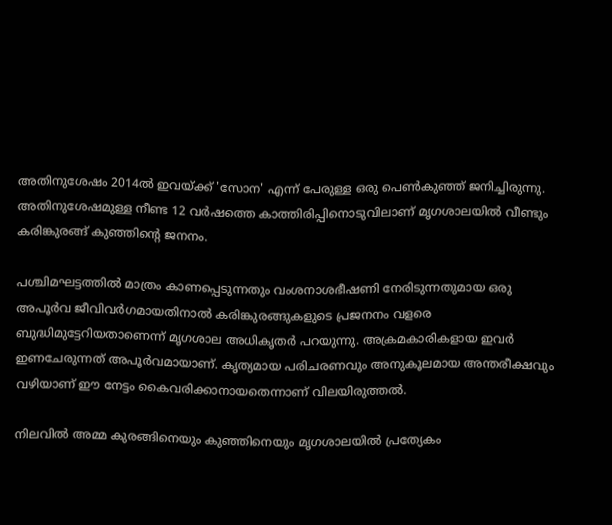അതിനുശേഷം 2014ൽ ഇവയ്ക്ക് 'സോന' എന്ന് പേരുള്ള ഒരു പെൺകുഞ്ഞ് ജനിച്ചിരുന്നു. അതിനുശേഷമുള്ള നീണ്ട 12 വർഷത്തെ കാത്തിരിപ്പിനൊടുവിലാണ് മൃഗശാലയിൽ വീണ്ടും കരിങ്കുരങ്ങ് കുഞ്ഞിന്‍റെ ജനനം.

പശ്ചിമഘട്ടത്തിൽ മാത്രം കാണപ്പെടുന്നതും വംശനാശഭീഷണി നേരിടുന്നതുമായ ഒരു അപൂർവ ജീവിവർഗമായതിനാൽ കരിങ്കുരങ്ങുകളുടെ പ്രജനനം വളരെ ബുദ്ധിമുട്ടേറിയതാണെന്ന് മൃഗശാല അധികൃതർ പറയുന്നു. അക്രമകാരികളായ ഇവർ ഇണചേരുന്നത് അപൂർവമായാണ്. കൃത്യമായ പരിചരണവും അനുകൂലമായ അന്തരീക്ഷവും വഴിയാണ് ഈ നേട്ടം കൈവരിക്കാനായതെന്നാണ് വിലയിരുത്തൽ.

നിലവിൽ അമ്മ കുരങ്ങിനെയും കുഞ്ഞിനെയും മൃഗശാലയിൽ പ്രത്യേകം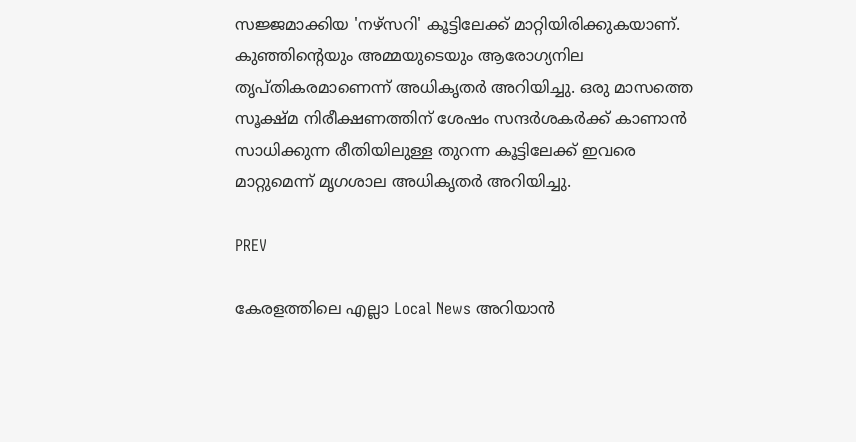സജ്ജമാക്കിയ 'നഴ്‌സറി' കൂട്ടിലേക്ക് മാറ്റിയിരിക്കുകയാണ്. കുഞ്ഞിന്‍റെയും അമ്മയുടെയും ആരോഗ്യനില തൃപ്തികരമാണെന്ന് അധികൃതർ അറിയിച്ചു. ഒരു മാസത്തെ സൂക്ഷ്മ നിരീക്ഷണത്തിന് ശേഷം സന്ദർശകർക്ക് കാണാൻ സാധിക്കുന്ന രീതിയിലുള്ള തുറന്ന കൂട്ടിലേക്ക് ഇവരെ മാറ്റുമെന്ന് മൃഗശാല അധികൃതർ അറിയിച്ചു.

PREV

കേരളത്തിലെ എല്ലാ Local News അറിയാൻ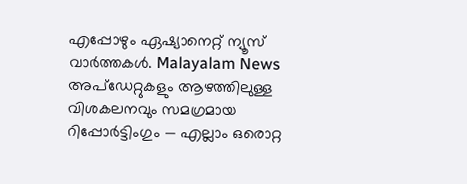എപ്പോഴും ഏഷ്യാനെറ്റ് ന്യൂസ് വാർത്തകൾ. Malayalam News  അപ്‌ഡേറ്റുകളും ആഴത്തിലുള്ള വിശകലനവും സമഗ്രമായ റിപ്പോർട്ടിംഗും — എല്ലാം ഒരൊറ്റ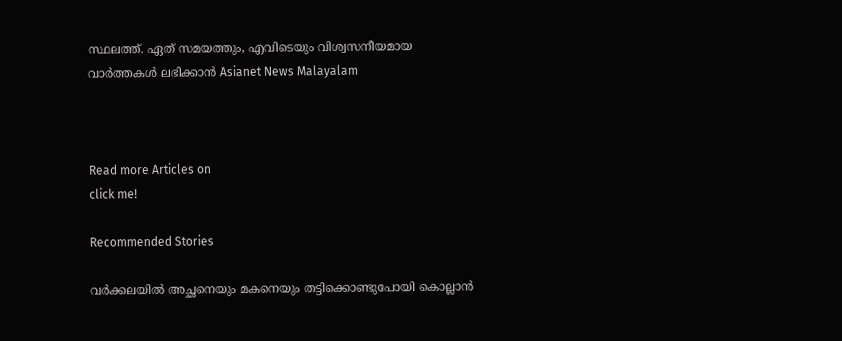സ്ഥലത്ത്. ഏത് സമയത്തും, എവിടെയും വിശ്വസനീയമായ വാർത്തകൾ ലഭിക്കാൻ Asianet News Malayalam



Read more Articles on
click me!

Recommended Stories

വർക്കലയിൽ അച്ഛനെയും മകനെയും തട്ടിക്കൊണ്ടുപോയി കൊല്ലാൻ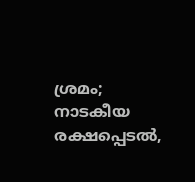ശ്രമം; നാടകീയ രക്ഷപ്പെടൽ,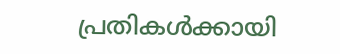പ്രതികൾക്കായി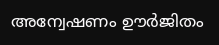അന്വേഷണം ഊർജിതം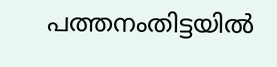പത്തനംതിട്ടയിൽ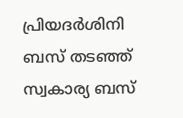പ്രിയദർശിനി ബസ് തടഞ്ഞ് സ്വകാര്യ ബസ്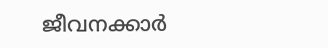ജീവനക്കാർ